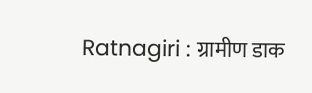Ratnagiri : ग्रामीण डाक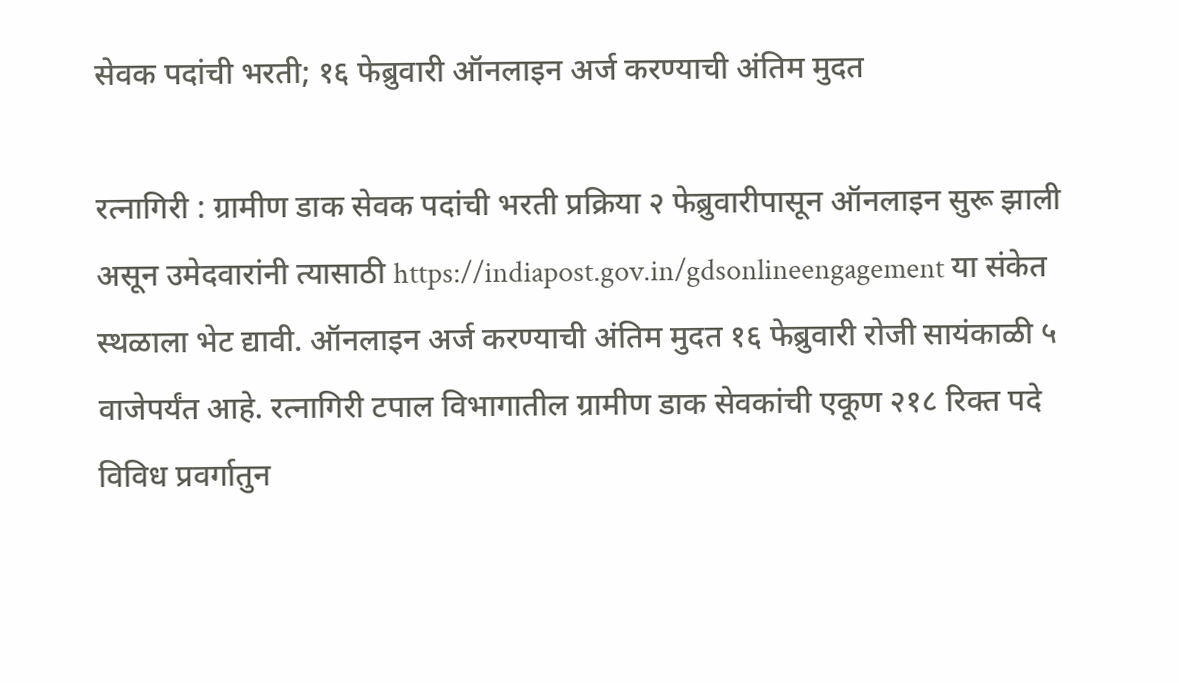सेवक पदांची भरती; १६ फेब्रुवारी ऑनलाइन अर्ज करण्याची अंतिम मुदत

रत्नागिरी : ग्रामीण डाक सेवक पदांची भरती प्रक्रिया २ फेब्रुवारीपासून ऑनलाइन सुरू झाली असून उमेदवारांनी त्यासाठी https://indiapost.gov.in/gdsonlineengagement या संकेत स्थळाला भेट द्यावी. ऑनलाइन अर्ज करण्याची अंतिम मुदत १६ फेब्रुवारी रोजी सायंकाळी ५ वाजेपर्यंत आहे. रत्नागिरी टपाल विभागातील ग्रामीण डाक सेवकांची एकूण २१८ रिक्त पदे विविध प्रवर्गातुन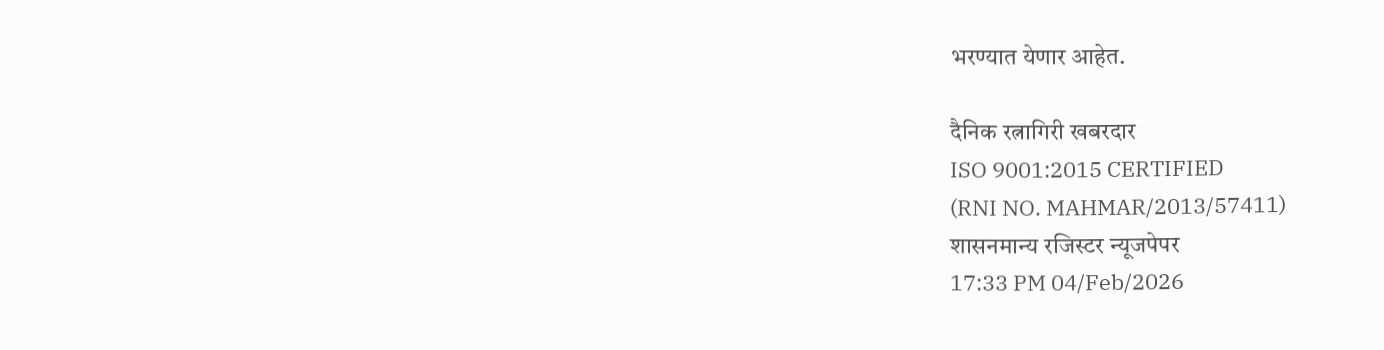भरण्यात येणार आहेत.

दैनिक रत्नागिरी खबरदार
ISO 9001:2015 CERTIFIED
(RNI NO. MAHMAR/2013/57411)
शासनमान्य रजिस्टर न्यूजपेपर
17:33 PM 04/Feb/2026